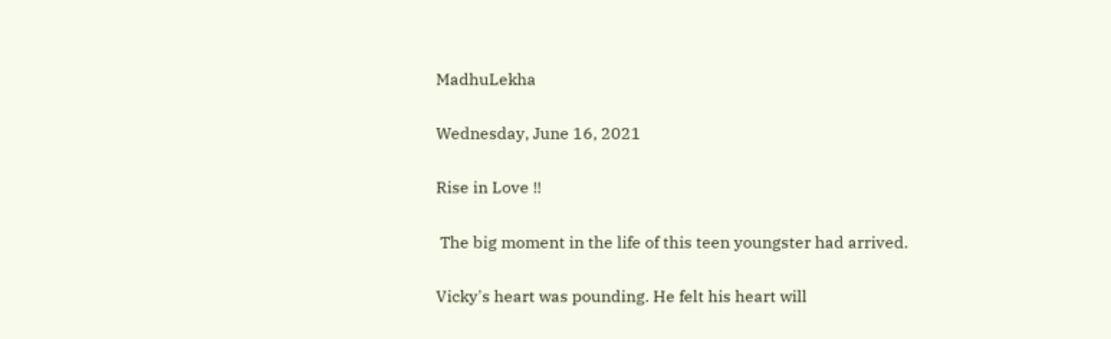MadhuLekha

Wednesday, June 16, 2021

Rise in Love !!

 The big moment in the life of this teen youngster had arrived.

Vicky's heart was pounding. He felt his heart will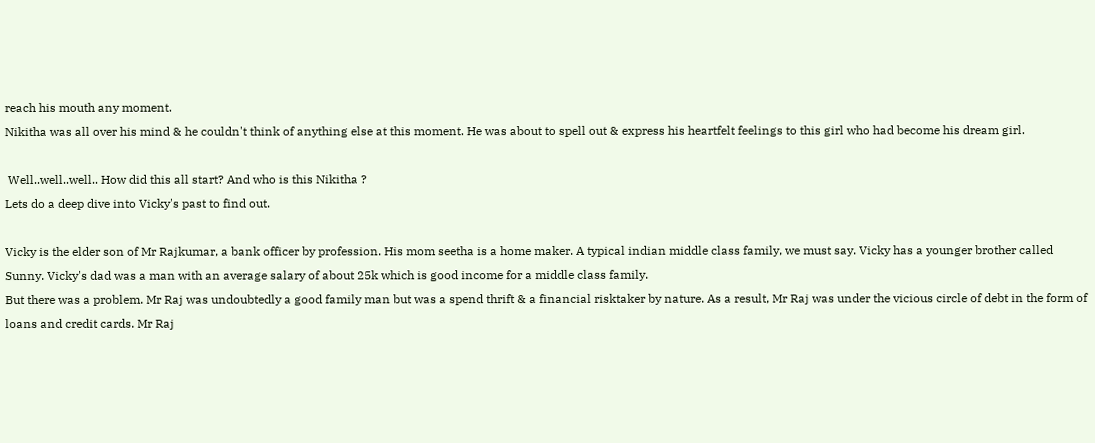reach his mouth any moment.
Nikitha was all over his mind & he couldn't think of anything else at this moment. He was about to spell out & express his heartfelt feelings to this girl who had become his dream girl.

 Well..well..well.. How did this all start? And who is this Nikitha ?
Lets do a deep dive into Vicky's past to find out.

Vicky is the elder son of Mr Rajkumar, a bank officer by profession. His mom seetha is a home maker. A typical indian middle class family, we must say. Vicky has a younger brother called Sunny. Vicky's dad was a man with an average salary of about 25k which is good income for a middle class family.
But there was a problem. Mr Raj was undoubtedly a good family man but was a spend thrift & a financial risktaker by nature. As a result, Mr Raj was under the vicious circle of debt in the form of loans and credit cards. Mr Raj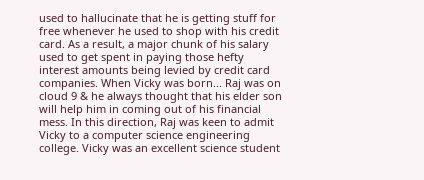used to hallucinate that he is getting stuff for free whenever he used to shop with his credit card. As a result, a major chunk of his salary used to get spent in paying those hefty interest amounts being levied by credit card companies. When Vicky was born... Raj was on cloud 9 & he always thought that his elder son will help him in coming out of his financial mess. In this direction, Raj was keen to admit Vicky to a computer science engineering college. Vicky was an excellent science student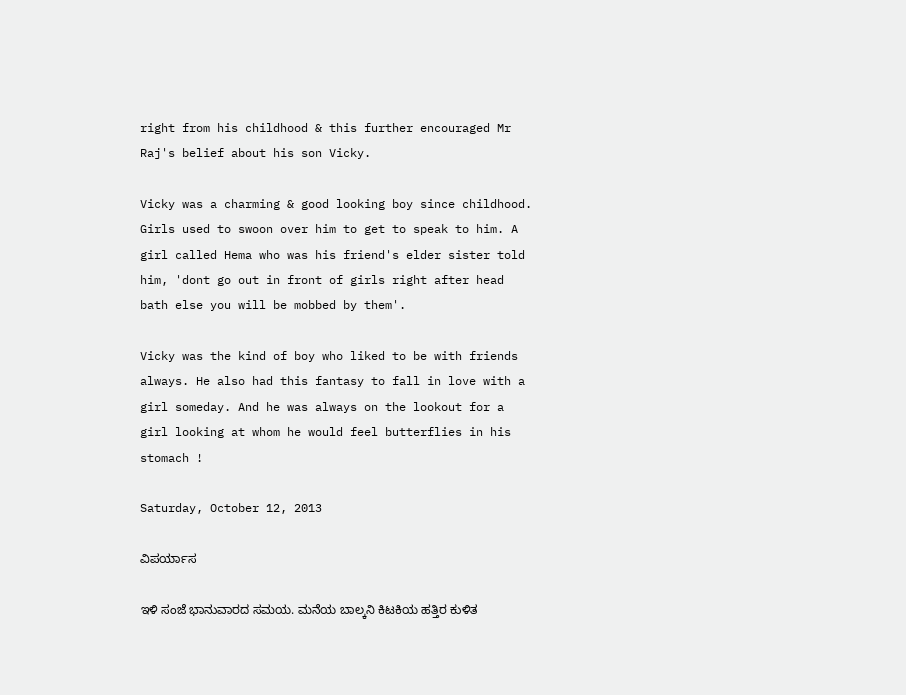right from his childhood & this further encouraged Mr Raj's belief about his son Vicky.

Vicky was a charming & good looking boy since childhood. Girls used to swoon over him to get to speak to him. A girl called Hema who was his friend's elder sister told him, 'dont go out in front of girls right after head bath else you will be mobbed by them'.

Vicky was the kind of boy who liked to be with friends always. He also had this fantasy to fall in love with a girl someday. And he was always on the lookout for a girl looking at whom he would feel butterflies in his stomach !

Saturday, October 12, 2013

ವಿಪರ್ಯಾಸ‌

ಇಳಿ ಸಂಜೆ ಭಾನುವಾರದ ಸಮಯ. ಮನೆಯ ಬಾಲ್ಕನಿ ಕಿಟಕಿಯ ಹತ್ತಿರ ಕುಳಿತ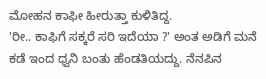ಮೋಹನ ಕಾಫೀ ಹೀರುತ್ತಾ ಕುಳಿತಿದ್ದ.
'ರೀ.. ಕಾಫಿಗೆ ಸಕ್ಕರೆ ಸರಿ ಇದೆಯಾ ?' ಅಂತ ಅಡಿಗೆ ಮನೆ ಕಡೆ ಇಂದ ಧ್ವನಿ ಬಂತು ಹೆಂಡತಿಯದ್ದು. ನೆನಪಿನ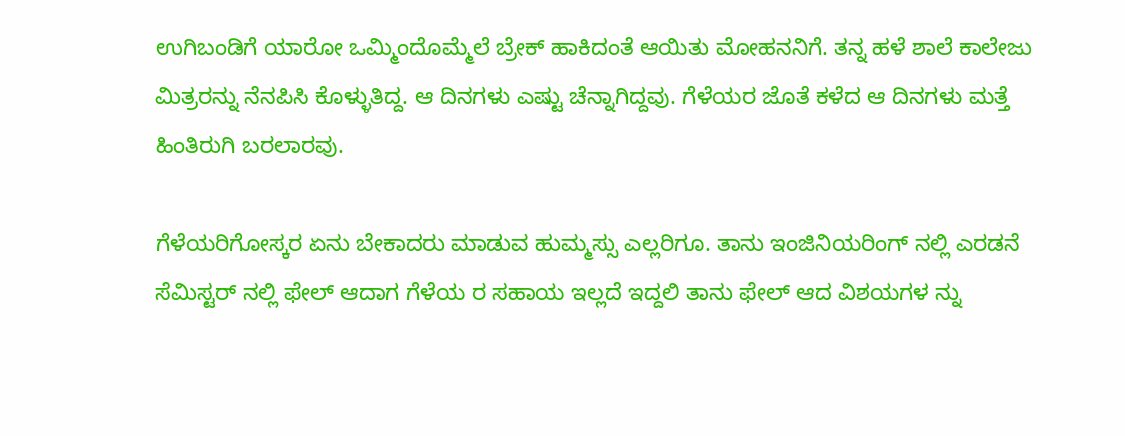ಉಗಿಬಂಡಿಗೆ ಯಾರೋ ಒಮ್ಮಿಂದೊಮ್ಮೆಲೆ ಬ್ರೇಕ್ ಹಾಕಿದಂತೆ ಆಯಿತು ಮೋಹನನಿಗೆ. ತನ್ನ ಹಳೆ ಶಾಲೆ ಕಾಲೇಜು ಮಿತ್ರರನ್ನು ನೆನಪಿಸಿ ಕೊಳ್ಳುತಿದ್ದ. ಆ ದಿನಗಳು ಎಷ್ಟು ಚೆನ್ನಾಗಿದ್ದವು. ಗೆಳೆಯರ ಜೊತೆ ಕಳೆದ ಆ ದಿನಗಳು ಮತ್ತೆ ಹಿಂತಿರುಗಿ ಬರಲಾರವು.

ಗೆಳೆಯರಿಗೋಸ್ಕರ ಏನು ಬೇಕಾದರು ಮಾಡುವ ಹುಮ್ಮಸ್ಸು ಎಲ್ಲರಿಗೂ. ತಾನು ಇಂಜಿನಿಯರಿಂಗ್ ನಲ್ಲಿ ಎರಡನೆ ಸೆಮಿಸ್ಟರ್ ನಲ್ಲಿ ಫೇಲ್ ಆದಾಗ ಗೆಳೆಯ ರ ಸಹಾಯ ಇಲ್ಲದೆ ಇದ್ದಲಿ ತಾನು ಫೇಲ್ ಆದ ವಿಶಯಗಳ ನ್ನು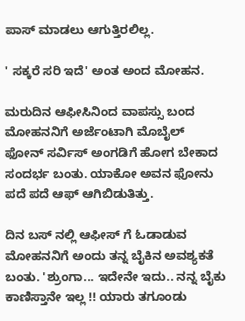ಪಾಸ್ ಮಾಡಲು ಆಗುತ್ತಿರಲಿಲ್ಲ.

' ಸಕ್ಕರೆ ಸರಿ ಇದೆ' ಅಂತ ಅಂದ ಮೋಹನ.

ಮರುದಿನ ಆಫೀಸಿನಿಂದ ವಾಪಸ್ಸು ಬಂದ ಮೋಹನನಿಗೆ ಅರ್ಜೆಂಟಾಗಿ ಮೊಬೈಲ್ ಫೋನ್ ಸರ್ವಿಸ್ ಅಂಗಡಿಗೆ ಹೋಗ ಬೇಕಾದ ಸಂದರ್ಭ ಬಂತು. ಯಾಕೋ ಅವನ ಫೋನು ಪದೆ ಪದೆ ಆಫ್ ಆಗಿಬಿಡುತಿತ್ತು.

ದಿನ ಬಸ್ ನಲ್ಲಿ ಆಫೀಸ್ ಗೆ ಓಡಾಡುವ ಮೋಹನನಿಗೆ ಅಂದು ತನ್ನ ಬೈಕಿನ ಅವಶ್ಯಕತೆ ಬಂತು. 'ಶ್ರುಂಗಾ... ಇದೇನೇ ಇದು.. ನನ್ನ ಬೈಕು ಕಾಣಿಸ್ತಾನೇ ಇಲ್ಲ !! ಯಾರು ತಗೂಂಡು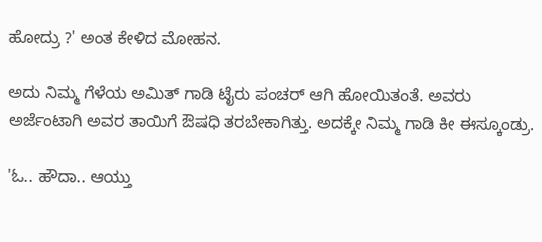ಹೋದ್ರು ?' ಅಂತ ಕೇಳಿದ ಮೋಹನ.

ಅದು ನಿಮ್ಮ ಗೆಳೆಯ ಅಮಿತ್ ಗಾಡಿ ಟೈರು ಪಂಚರ್ ಆಗಿ ಹೋಯಿತಂತೆ. ಅವರು ಅರ್ಜೆಂಟಾಗಿ ಅವರ ತಾಯಿಗೆ ಔಷಧಿ ತರಬೇಕಾಗಿತ್ತು. ಅದಕ್ಕೇ ನಿಮ್ಮ ಗಾಡಿ ಕೀ ಈಸ್ಕೂಂಡ್ರು.

'ಓ.. ಹೌದಾ.. ಆಯ್ತು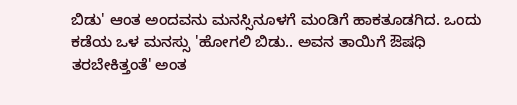ಬಿಡು' ಆಂತ ಅಂದವನು ಮನಸ್ಸಿನೂಳಗೆ ಮಂಡಿಗೆ ಹಾಕತೂಡಗಿದ. ಒಂದು ಕಡೆಯ ಒಳ ಮನಸ್ಸು 'ಹೋಗಲಿ ಬಿಡು.. ಅವನ ತಾಯಿಗೆ ಔಷಧಿ ತರಬೇಕಿತ್ತಂತೆ' ಅಂತ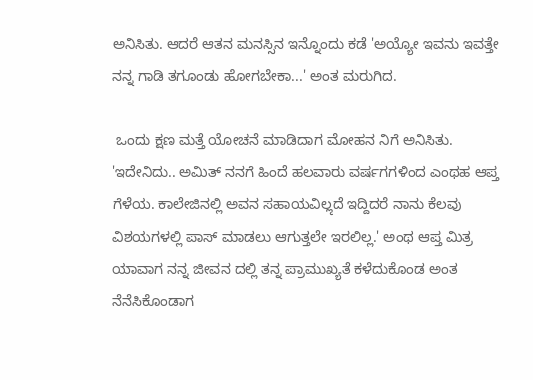ಅನಿಸಿತು. ಆದರೆ ಆತನ ಮನಸ್ಸಿನ ಇನ್ನೊಂದು ಕಡೆ 'ಅಯ್ಯೋ ಇವನು ಇವತ್ತೇ ನನ್ನ ಗಾಡಿ ತಗೂಂಡು ಹೋಗಬೇಕಾ...' ಅಂತ ಮರುಗಿದ.

 ಒಂದು ಕ್ಷಣ ಮತ್ತೆ ಯೋಚನೆ ಮಾಡಿದಾಗ ಮೋಹನ ನಿಗೆ ಅನಿಸಿತು. 'ಇದೇನಿದು.. ಅಮಿತ್ ನನಗೆ ಹಿಂದೆ ಹಲವಾರು ವರ್ಷಗಗಳಿಂದ ಎಂಥಹ ಆಪ್ತ ಗೆಳೆಯ. ಕಾಲೇಜಿನಲ್ಲಿ ಅವನ ಸಹಾಯವಿಲೢದೆ ಇದ್ದಿದರೆ ನಾನು ಕೆಲವು ವಿಶಯಗಳಲ್ಲಿ ಪಾಸ್ ಮಾಡಲು ಆಗುತ್ತಲೇ ಇರಲಿಲ್ಲ.' ಅಂಥ ಆಪ್ತ ಮಿತ್ರ ಯಾವಾಗ ನನ್ನ ಜೀವನ ದಲ್ಲಿ ತನ್ನ ಪ್ರಾಮುಖ್ಯತೆ ಕಳೆದುಕೊಂಡ ಅಂತ ನೆನೆಸಿಕೊಂಡಾಗ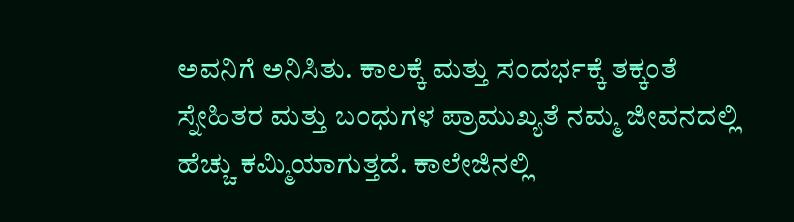ಅವನಿಗೆ ಅನಿಸಿತು. ಕಾಲಕ್ಕೆ ಮತ್ತು ಸಂದರ್ಭಕ್ಕೆ ತಕ್ಕಂತೆ ಸ್ನೇಹಿತರ ಮತ್ತು ಬಂಧುಗಳ ಪ್ರಾಮುಖ್ಯತೆ ನಮ್ಮ ಜೀವನದಲ್ಲಿ ಹೆಚ್ಚು ಕಮ್ಮಿಯಾಗುತ್ತದೆ. ಕಾಲೇಜಿನಲ್ಲಿ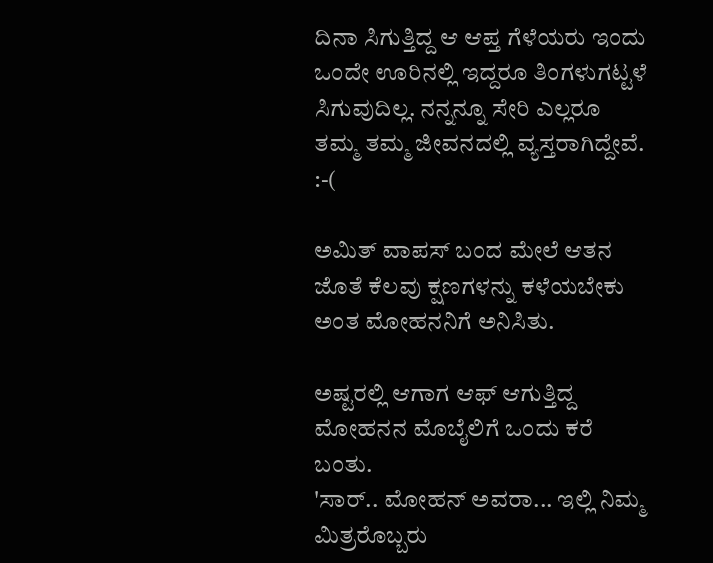ದಿನಾ ಸಿಗುತ್ತಿದ್ದ ಆ ಆಪ್ತ ಗೆಳೆಯರು ಇಂದು ಒಂದೇ ಊರಿನಲ್ಲಿ ಇದ್ದರೂ ತಿಂಗಳುಗಟ್ಟಳೆ ಸಿಗುವುದಿಲ್ಲ. ನನ್ನನ್ನೂ ಸೇರಿ ಎಲ್ಲರೂ ತಮ್ಮ ತಮ್ಮ ಜೀವನದಲ್ಲಿ ವ್ಯಸ್ತರಾಗಿದ್ದೇವೆ. :-(

ಅಮಿತ್ ವಾಪಸ್ ಬಂದ ಮೇಲೆ ಆತನ ಜೊತೆ ಕೆಲವು ಕ್ಷಣಗಳನ್ನು ಕಳೆಯಬೇಕು ಅಂತ ಮೋಹನನಿಗೆ ಅನಿಸಿತು.

ಅಷ್ಟರಲ್ಲಿ ಆಗಾಗ ಆಫ್ ಆಗುತ್ತಿದ್ದ ಮೋಹನನ ಮೊಬೈಲಿಗೆ ಒಂದು ಕರೆ ಬಂತು.
'ಸಾರ್.. ಮೋಹನ್ ಅವರಾ... ಇಲ್ಲಿ ನಿಮ್ಮ ಮಿತ್ರರೊಬ್ಬರು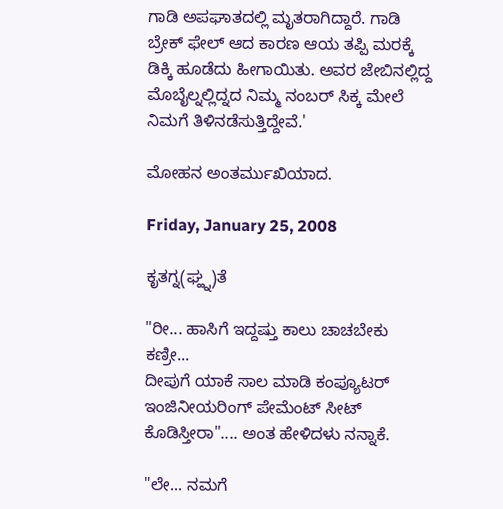ಗಾಡಿ ಅಪಘಾತದಲ್ಲಿ ಮೃತರಾಗಿದ್ದಾರೆ. ಗಾಡಿ ಬ್ರೇಕ್ ಫೇಲ್ ಆದ ಕಾರಣ ಆಯ ತಪ್ಪಿ ಮರಕ್ಕೆ ಡಿಕ್ಕಿ ಹೂಡೆದು ಹೀಗಾಯಿತು. ಅವರ ಜೇಬಿನಲ್ಲಿದ್ದ ಮೊಬೈಲ್ನಲ್ಲಿದ್ನದ ನಿಮ್ಮ ನಂಬರ್ ಸಿಕ್ಕ ಮೇಲೆ ನಿಮಗೆ ತಿಳಿನಡೆಸುತ್ತಿದ್ದೇವೆ.'

ಮೋಹನ ಅಂತರ್ಮುಖಿಯಾದ.

Friday, January 25, 2008

ಕೃತಗ್ನ(ಘ್ಹ್ನ)ತೆ

"ರೀ... ಹಾಸಿಗೆ ಇದ್ದಷ್ತು ಕಾಲು ಚಾಚಬೇಕು ಕಣ್ರೀ...
ದೀಪುಗೆ ಯಾಕೆ ಸಾಲ ಮಾಡಿ ಕಂಪ್ಯೂಟರ್ ಇಂಜಿನೀಯರಿಂಗ್ ಪೇಮೆಂಟ್ ಸೀಟ್ ಕೊಡಿಸ್ತೀರಾ".... ಅಂತ ಹೇಳಿದಳು ನನ್ನಾಕೆ.

"ಲೇ... ನಮಗೆ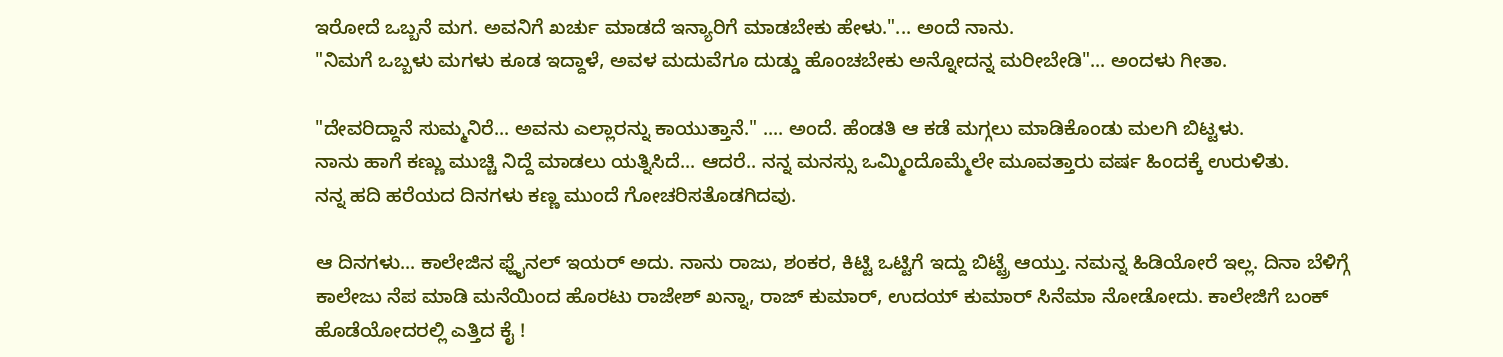ಇರೋದೆ ಒಬ್ಬನೆ ಮಗ. ಅವನಿಗೆ ಖರ್ಚು ಮಾಡದೆ ಇನ್ಯಾರಿಗೆ ಮಾಡಬೇಕು ಹೇಳು."... ಅಂದೆ ನಾನು.
"ನಿಮಗೆ ಒಬ್ಬಳು ಮಗಳು ಕೂಡ ಇದ್ದಾಳೆ, ಅವಳ ಮದುವೆಗೂ ದುಡ್ಡು ಹೊಂಚಬೇಕು ಅನ್ನೋದನ್ನ ಮರೀಬೇಡಿ"... ಅಂದಳು ಗೀತಾ.

"ದೇವರಿದ್ದಾನೆ ಸುಮ್ಮನಿರೆ... ಅವನು ಎಲ್ಲಾರನ್ನು ಕಾಯುತ್ತಾನೆ." .... ಅಂದೆ. ಹೆಂಡತಿ ಆ ಕಡೆ ಮಗ್ಗಲು ಮಾಡಿಕೊಂಡು ಮಲಗಿ ಬಿಟ್ಟಳು.
ನಾನು ಹಾಗೆ ಕಣ್ಣು ಮುಚ್ಚಿ ನಿದ್ದೆ ಮಾಡಲು ಯತ್ನಿಸಿದೆ... ಆದರೆ.. ನನ್ನ ಮನಸ್ಸು ಒಮ್ಮಿಂದೊಮ್ಮೆಲೇ ಮೂವತ್ತಾರು ವರ್ಷ ಹಿಂದಕ್ಕೆ ಉರುಳಿತು.
ನನ್ನ ಹದಿ ಹರೆಯದ ದಿನಗಳು ಕಣ್ಣ ಮುಂದೆ ಗೋಚರಿಸತೊಡಗಿದವು.

ಆ ದಿನಗಳು... ಕಾಲೇಜಿನ ಫ್ಹೈನಲ್ ಇಯರ್ ಅದು. ನಾನು ರಾಜು, ಶಂಕರ, ಕಿಟ್ಟಿ ಒಟ್ಟಿಗೆ ಇದ್ದು ಬಿಟ್ಟ್ರೆ ಆಯ್ತು. ನಮನ್ನ ಹಿಡಿಯೋರೆ ಇಲ್ಲ. ದಿನಾ ಬೆಳಿಗ್ಗೆ ಕಾಲೇಜು ನೆಪ ಮಾಡಿ ಮನೆಯಿಂದ ಹೊರಟು ರಾಜೇಶ್ ಖನ್ನಾ, ರಾಜ್ ಕುಮಾರ್, ಉದಯ್ ಕುಮಾರ್ ಸಿನೆಮಾ ನೋಡೋದು. ಕಾಲೇಜಿಗೆ ಬಂಕ್ ಹೊಡೆಯೋದರಲ್ಲಿ ಎತ್ತಿದ ಕೈ !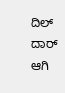ದಿಲ್ ದಾರ್ ಆಗಿ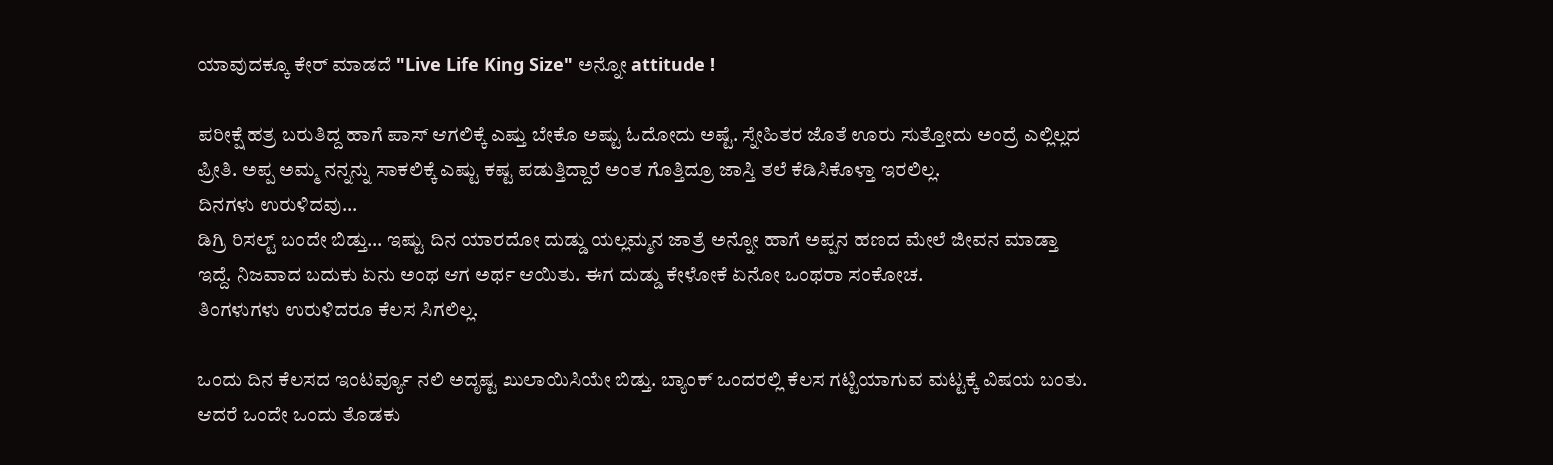ಯಾವುದಕ್ಕೂ ಕೇರ್ ಮಾಡದೆ "Live Life King Size" ಅನ್ನೋ attitude !

ಪರೀಕ್ಷೆ ಹತ್ರ ಬರುತಿದ್ದ ಹಾಗೆ ಪಾಸ್ ಆಗಲಿಕ್ಕೆ ಎಷ್ತು ಬೇಕೊ ಅಷ್ಟು ಓದೋದು ಅಷ್ಟೆ. ಸ್ನೇಹಿತರ ಜೊತೆ ಊರು ಸುತ್ತೋದು ಅಂದ್ರೆ ಎಲ್ಲಿಲ್ಲದ ಪ್ರೀತಿ. ಅಪ್ಪ ಅಮ್ಮ ನನ್ನನ್ನು ಸಾಕಲಿಕ್ಕೆ ಎಷ್ಟು ಕಷ್ಟ ಪಡುತ್ತಿದ್ದಾರೆ ಅಂತ ಗೊತ್ತಿದ್ರೂ ಜಾಸ್ತಿ ತಲೆ ಕೆಡಿಸಿಕೊಳ್ತಾ ಇರಲಿಲ್ಲ.
ದಿನಗಳು ಉರುಳಿದವು...
ಡಿಗ್ರಿ ರಿಸಲ್ಟ್ ಬಂದೇ ಬಿಡ್ತು... ಇಷ್ಟು ದಿನ ಯಾರದೋ ದುಡ್ಡು ಯಲ್ಲಮ್ಮನ ಜಾತ್ರೆ ಅನ್ನೋ ಹಾಗೆ ಅಪ್ಪನ ಹಣದ ಮೇಲೆ ಜೀವನ ಮಾಡ್ತಾ ಇದ್ದೆ. ನಿಜವಾದ ಬದುಕು ಏನು ಅಂಥ ಆಗ ಅರ್ಥ ಆಯಿತು. ಈಗ ದುಡ್ಡು ಕೇಳೋಕೆ ಏನೋ ಒಂಥರಾ ಸಂಕೋಚ.
ತಿಂಗಳುಗಳು ಉರುಳಿದರೂ ಕೆಲಸ ಸಿಗಲಿಲ್ಲ.

ಒಂದು ದಿನ ಕೆಲಸದ ಇಂಟರ್ವ್ಯೂ ನಲಿ ಅದೃಷ್ಟ ಖುಲಾಯಿಸಿಯೇ ಬಿಡ್ತು. ಬ್ಯಾಂಕ್ ಒಂದರಲ್ಲಿ ಕೆಲಸ ಗಟ್ಟಿಯಾಗುವ ಮಟ್ಟಕ್ಕೆ ವಿಷಯ ಬಂತು. ಆದರೆ ಒಂದೇ ಒಂದು ತೊಡಕು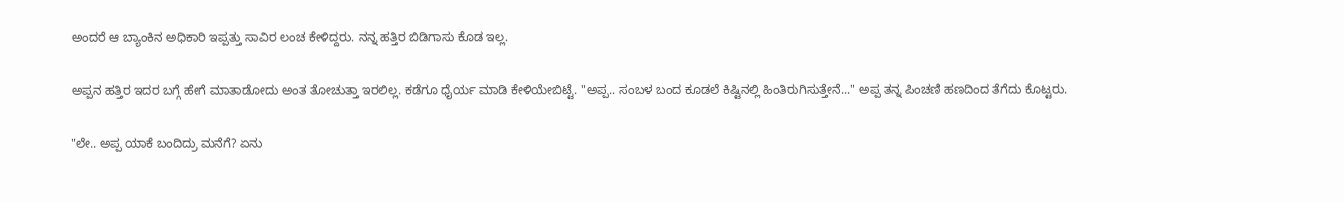ಅಂದರೆ ಆ ಬ್ಯಾಂಕಿನ ಅಧಿಕಾರಿ ಇಪ್ಪತ್ತು ಸಾವಿರ ಲಂಚ ಕೇಳಿದ್ದರು. ನನ್ನ ಹತ್ತಿರ ಬಿಡಿಗಾಸು ಕೊಡ ಇಲ್ಲ.

ಅಪ್ಪನ ಹತ್ತಿರ ಇದರ ಬಗ್ಗೆ ಹೇಗೆ ಮಾತಾಡೋದು ಅಂತ ತೋಚುತ್ತಾ ಇರಲಿಲ್ಲ. ಕಡೆಗೂ ಧೈರ್ಯ ಮಾಡಿ ಕೇಳಿಯೇಬಿಟ್ಟೆ. "ಅಪ್ಪ.. ಸಂಬಳ ಬಂದ ಕೂಡಲೆ ಕಿಷ್ಟಿನಲ್ಲಿ ಹಿಂತಿರುಗಿಸುತ್ತೇನೆ..." ಅಪ್ಪ ತನ್ನ ಪಿಂಚಣಿ ಹಣದಿಂದ ತೆಗೆದು ಕೊಟ್ಟರು.

"ಲೇ.. ಅಪ್ಪ ಯಾಕೆ ಬಂದಿದ್ರು ಮನೆಗೆ? ಏನು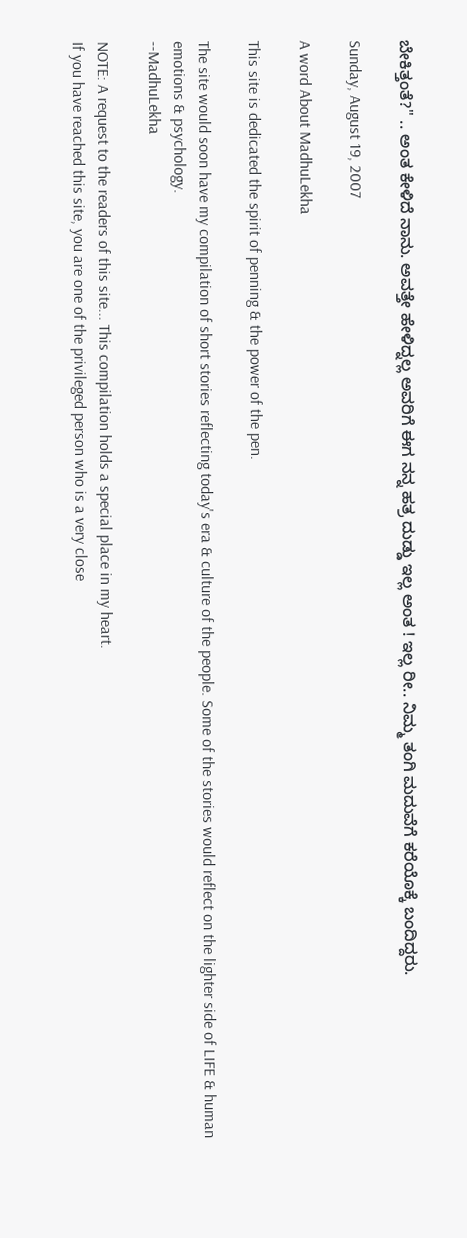ಬೇಕಿತ್ತಂತೆ?" .. ಅಂತ ಕೇಳಿದೆ ನಾನು. ಅವತ್ತೇ ಹೇಳಿದ್ನಲ್ಲ ಅವರಿಗೆ ಈಗ ನನ್ನ ಹತ್ರ ದುಡ್ಡು ಇಲ್ಲ ಅಂತ ! ಇಲ್ಲ ರೀ.. ನಿಮ್ಮ ತಂಗಿ ಮದುವೆಗೆ ಕರೆಯೊಕ್ಕೆ ಬಂದಿದ್ದರು.

Sunday, August 19, 2007

A word About MadhuLekha

This site is dedicated the spirit of penning & the power of the pen.

The site would soon have my compilation of short stories reflecting today's era & culture of the people. Some of the stories would reflect on the lighter side of LIFE & human emotions & psychology.
--MadhuLekha

NOTE: A request to the readers of this site... This compilation holds a special place in my heart.
If you have reached this site, you are one of the privileged person who is a very close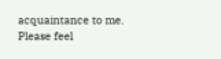acquaintance to me.
Please feel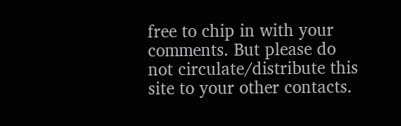free to chip in with your comments. But please do not circulate/distribute this site to your other contacts.